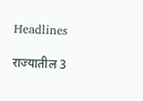Headlines

राज्यातील 3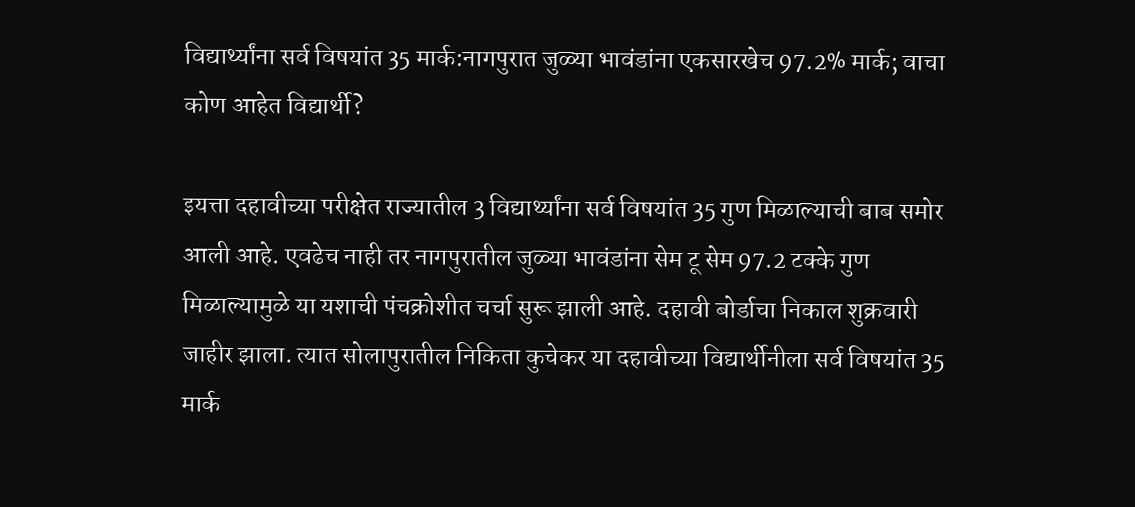विद्यार्थ्यांना सर्व विषयांत 35 मार्क:नागपुरात जुळ्या भावंडांना एकसारखेच 97.2% मार्क; वाचा कोण आहेत विद्यार्थी?

इयत्ता दहावीच्या परीक्षेत राज्यातील 3 विद्यार्थ्यांना सर्व विषयांत 35 गुण मिळाल्याची बाब समोर आली आहे. एवढेच नाही तर नागपुरातील जुळ्या भावंडांना सेम टू सेम 97.2 टक्के गुण मिळाल्यामुळे या यशाची पंचक्रोशीत चर्चा सुरू झाली आहे. दहावी बोर्डाचा निकाल शुक्रवारी जाहीर झाला. त्यात सोलापुरातील निकिता कुचेकर या दहावीच्या विद्यार्थीनीला सर्व विषयांत 35 मार्क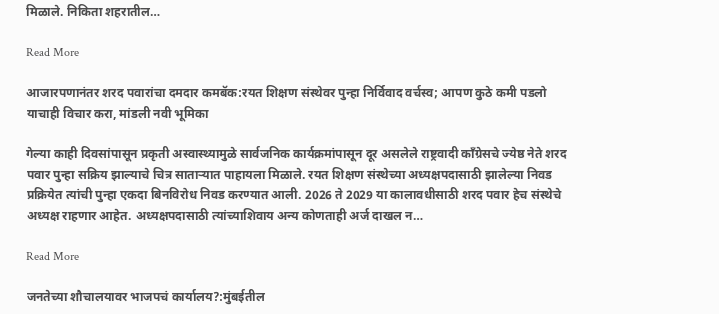मिळाले. निकिता शहरातील…

Read More

आजारपणानंतर शरद पवारांचा दमदार कमबॅक:रयत शिक्षण संस्थेवर पुन्हा निर्विवाद वर्चस्व; आपण कुठे कमी पडलो याचाही विचार करा, मांडली नवी भूमिका

गेल्या काही दिवसांपासून प्रकृती अस्वास्थ्यामुळे सार्वजनिक कार्यक्रमांपासून दूर असलेले राष्ट्रवादी काँग्रेसचे ज्येष्ठ नेते शरद पवार पुन्हा सक्रिय झाल्याचे चित्र साताऱ्यात पाहायला मिळाले. रयत शिक्षण संस्थेच्या अध्यक्षपदासाठी झालेल्या निवड प्रक्रियेत त्यांची पुन्हा एकदा बिनविरोध निवड करण्यात आली. 2026 ते 2029 या कालावधीसाठी शरद पवार हेच संस्थेचे अध्यक्ष राहणार आहेत. अध्यक्षपदासाठी त्यांच्याशिवाय अन्य कोणताही अर्ज दाखल न…

Read More

जनतेच्या शौचालयावर भाजपचं कार्यालय?:मुंबईतील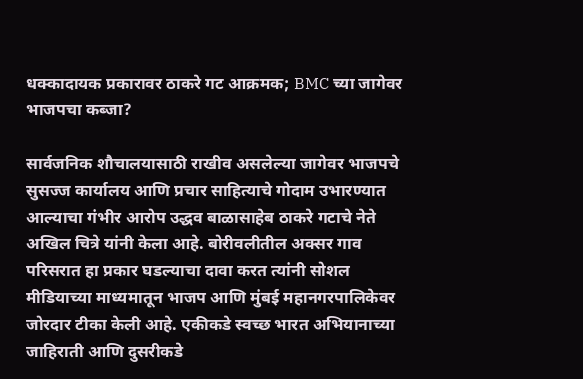धक्कादायक प्रकारावर ठाकरे गट आक्रमक; BMC च्या जागेवर भाजपचा कब्जा?

सार्वजनिक शौचालयासाठी राखीव असलेल्या जागेवर भाजपचे सुसज्ज कार्यालय आणि प्रचार साहित्याचे गोदाम उभारण्यात आल्याचा गंभीर आरोप उद्धव बाळासाहेब ठाकरे गटाचे नेते अखिल चित्रे यांनी केला आहे. बोरीवलीतील अक्सर गाव परिसरात हा प्रकार घडल्याचा दावा करत त्यांनी सोशल मीडियाच्या माध्यमातून भाजप आणि मुंबई महानगरपालिकेवर जोरदार टीका केली आहे. एकीकडे स्वच्छ भारत अभियानाच्या जाहिराती आणि दुसरीकडे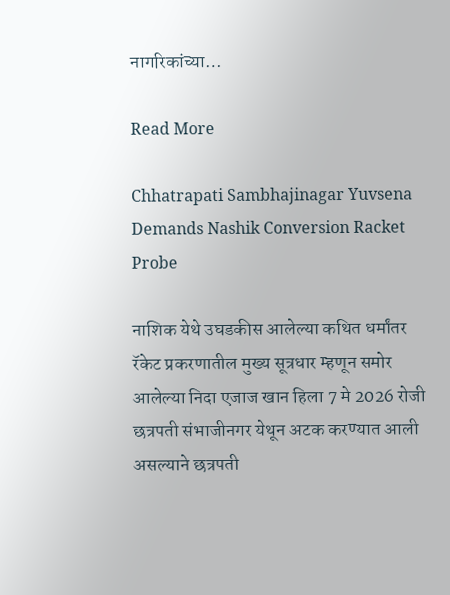नागरिकांच्या…

Read More

Chhatrapati Sambhajinagar Yuvsena Demands Nashik Conversion Racket Probe

नाशिक येथे उघडकीस आलेल्या कथित धर्मांतर रॅकेट प्रकरणातील मुख्य सूत्रधार म्हणून समोर आलेल्या निदा एजाज खान हिला 7 मे 2026 रोजी छत्रपती संभाजीनगर येथून अटक करण्यात आली असल्याने छत्रपती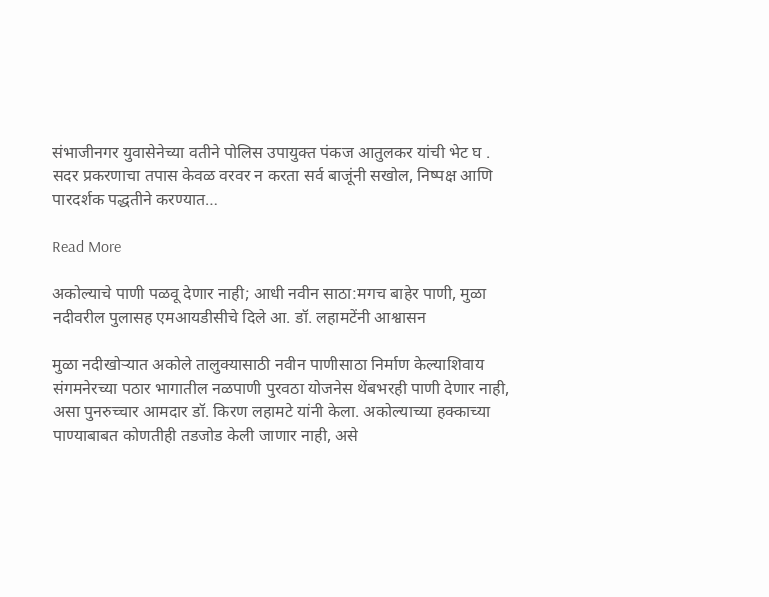संभाजीनगर युवासेनेच्या वतीने पोलिस उपायुक्त पंकज आतुलकर यांची भेट घ . सदर प्रकरणाचा तपास केवळ वरवर न करता सर्व बाजूंनी सखोल, निष्पक्ष आणि पारदर्शक पद्धतीने करण्यात…

Read More

अकोल्याचे पाणी पळवू देणार नाही; आधी नवीन साठा:मगच बाहेर पाणी, मुळा नदीवरील पुलासह एमआयडीसीचे दिले आ. डॉ. लहामटेंनी आश्वासन

मुळा नदीखोऱ्यात अकोले तालुक्यासाठी नवीन पाणीसाठा निर्माण केल्याशिवाय संगमनेरच्या पठार भागातील नळपाणी पुरवठा योजनेस थेंबभरही पाणी देणार नाही, असा पुनरुच्चार आमदार डॉ. किरण लहामटे यांनी केला. अकोल्याच्या हक्काच्या पाण्याबाबत कोणतीही तडजोड केली जाणार नाही, असे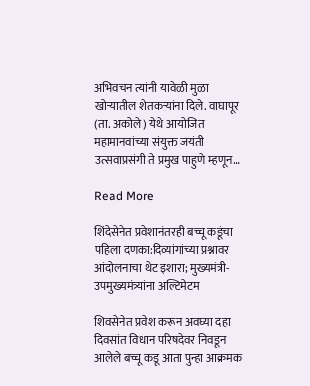अभिवचन त्यांनी यावेळी मुळा खोऱ्यातील शेतकऱ्यांना दिले. वाघापूर (ता. अकोले) येथे आयोजित महामानवांच्या संयुक्त जयंती उत्सवाप्रसंगी ते प्रमुख पाहुणे म्हणून…

Read More

शिंदेसेनेत प्रवेशानंतरही बच्चू कडूंचा पहिला दणका:दिव्यांगांच्या प्रश्नावर आंदोलनाचा थेट इशारा; मुख्यमंत्री-उपमुख्यमंत्र्यांना अल्टिमेटम

शिवसेनेत प्रवेश करून अवघ्या दहा दिवसांत विधान परिषदेवर निवडून आलेले बच्चू कडू आता पुन्हा आक्रमक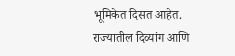भूमिकेत दिसत आहेत. राज्यातील दिव्यांग आणि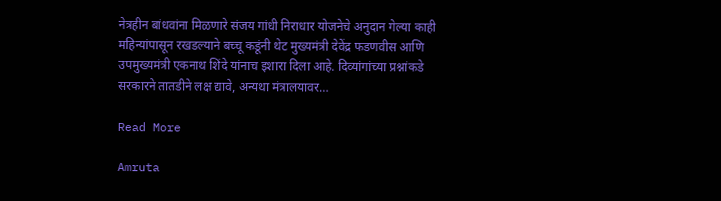नेत्रहीन बांधवांना मिळणारे संजय गांधी निराधार योजनेचे अनुदान गेल्या काही महिन्यांपासून रखडल्याने बच्चू कडूंनी थेट मुख्यमंत्री देवेंद्र फडणवीस आणि उपमुख्यमंत्री एकनाथ शिंदे यांनाच इशारा दिला आहे. दिव्यांगांच्या प्रश्नांकडे सरकारने तातडीने लक्ष द्यावे, अन्यथा मंत्रालयावर…

Read More

Amruta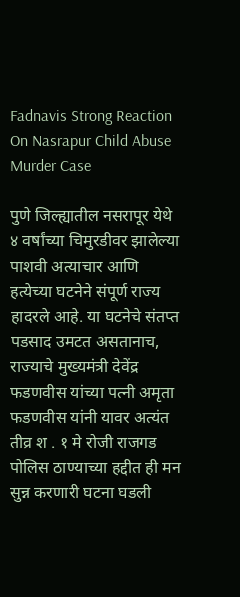Fadnavis Strong Reaction On Nasrapur Child Abuse Murder Case

पुणे जिल्ह्यातील नसरापूर येथे ४ वर्षांच्या चिमुरडीवर झालेल्या पाशवी अत्याचार आणि हत्येच्या घटनेने संपूर्ण राज्य हादरले आहे. या घटनेचे संतप्त पडसाद उमटत असतानाच, राज्याचे मुख्यमंत्री देवेंद्र फडणवीस यांच्या पत्नी अमृता फडणवीस यांनी यावर अत्यंत तीव्र श . १ मे रोजी राजगड पोलिस ठाण्याच्या हद्दीत ही मन सुन्न करणारी घटना घडली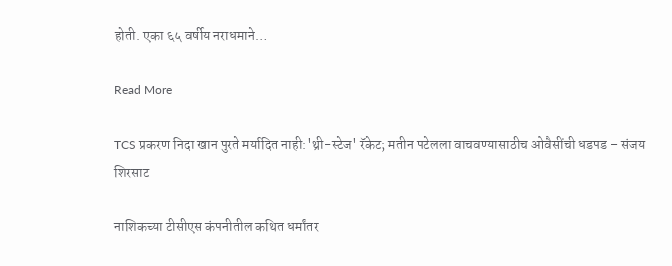होती. एका ६५ वर्षीय नराधमाने…

Read More

TCS प्रकरण निदा खान पुरते मर्यादित नाही:'थ्री-स्टेज' रॅकेट; मतीन पटेलला वाचवण्यासाठीच ओवैसींची धडपड – संजय शिरसाट

नाशिकच्या टीसीएस कंपनीतील कथित धर्मांतर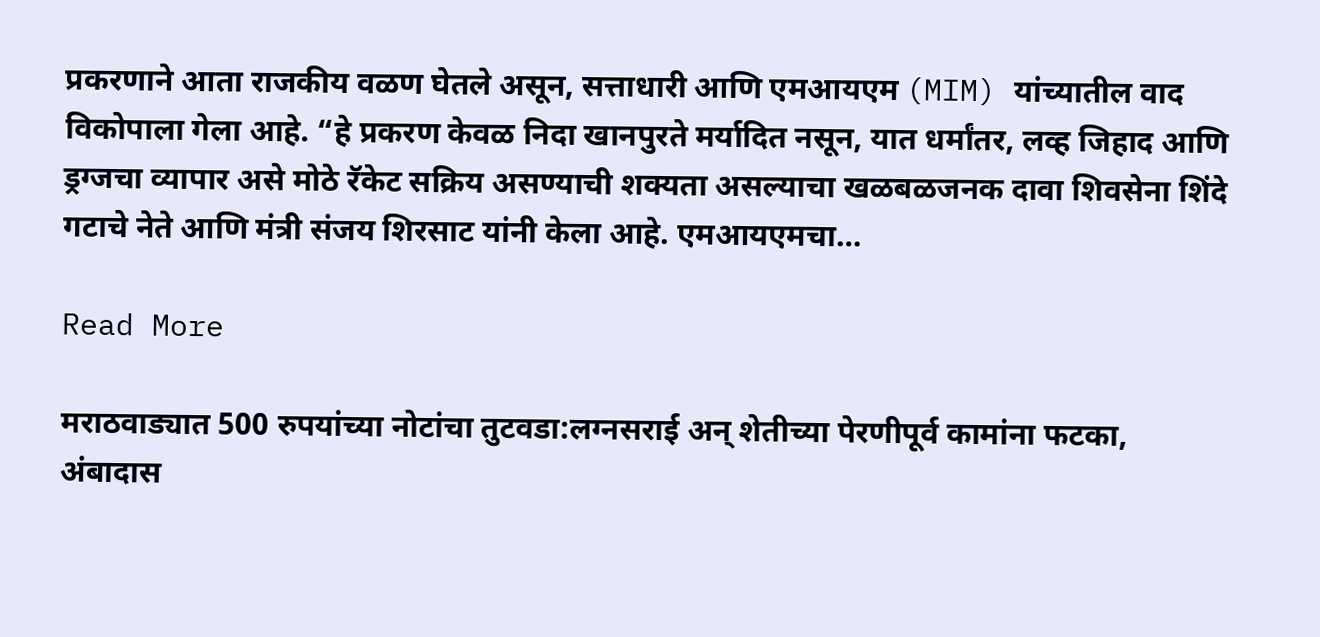प्रकरणाने आता राजकीय वळण घेतले असून, सत्ताधारी आणि एमआयएम (MIM) यांच्यातील वाद विकोपाला गेला आहे. “हे प्रकरण केवळ निदा खानपुरते मर्यादित नसून, यात धर्मांतर, लव्ह जिहाद आणि ड्रग्जचा व्यापार असे मोठे रॅकेट सक्रिय असण्याची शक्यता असल्याचा खळबळजनक दावा शिवसेना शिंदे गटाचे नेते आणि मंत्री संजय शिरसाट यांनी केला आहे. एमआयएमचा…

Read More

मराठवाड्यात 500 रुपयांच्या नोटांचा तुटवडा:लग्नसराई अन् शेतीच्या पेरणीपूर्व कामांना फटका, अंबादास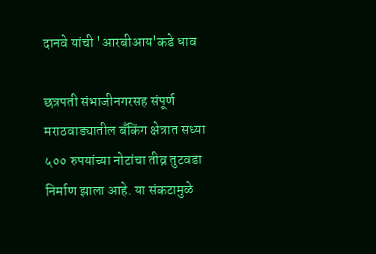दानवे यांची 'आरबीआय'कडे धाव

छत्रपती संभाजीनगरसह संपूर्ण मराठवाड्यातील बँकिंग क्षेत्रात सध्या ५०० रुपयांच्या नोटांचा तीव्र तुटवडा निर्माण झाला आहे. या संकटामुळे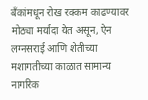बँकांमधून रोख रक्कम काढण्यावर मोठ्या मर्यादा येत असून, ऐन लग्नसराई आणि शेतीच्या मशागतीच्या काळात सामान्य नागरिक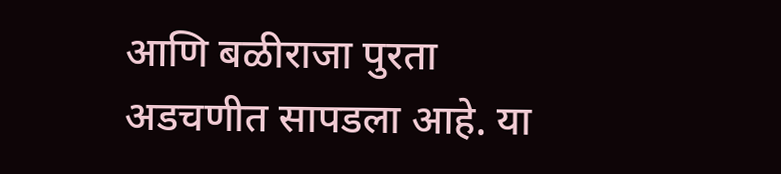आणि बळीराजा पुरता अडचणीत सापडला आहे. या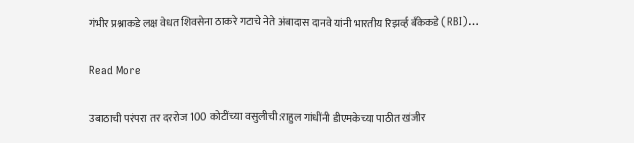गंभीर प्रश्नाकडे लक्ष वेधत शिवसेना ठाकरे गटाचे नेते अंबादास दानवे यांनी भारतीय रिझर्व्ह बँकेकडे (RBI)…

Read More

उबाठाची परंपरा तर दररोज 100 कोटींच्या वसुलीची:राहुल गांधींनी डीएमकेच्या पाठीत खंजीर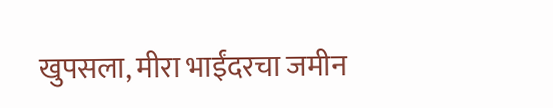खुपसला, मीरा भाईंदरचा जमीन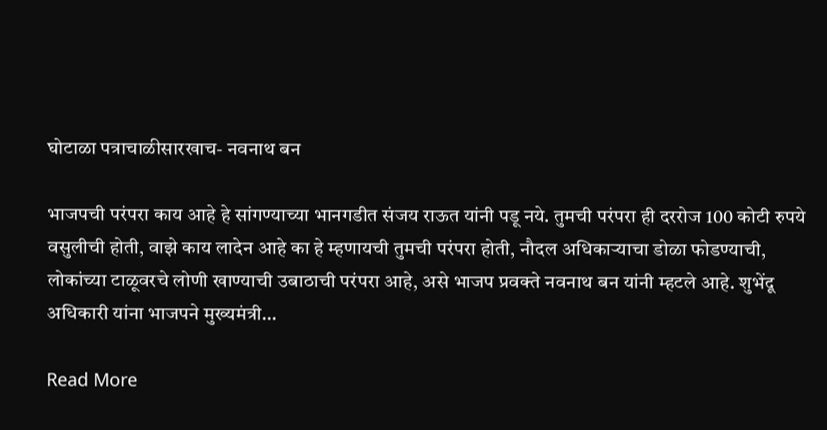घोटाळा पत्राचाळीसारखाच- नवनाथ बन

भाजपची परंपरा काय आहे हे सांगण्याच्या भानगडीत संजय राऊत यांनी पडू नये. तुमची परंपरा ही दररोज 100 कोटी रुपये वसुलीची होती, वाझे काय लादेन आहे का हे म्हणायची तुमची परंपरा होती, नौदल अधिकाऱ्याचा डोळा फोडण्याची, लोकांच्या टाळूवरचे लोणी खाण्याची उबाठाची परंपरा आहे, असे भाजप प्रवक्ते नवनाथ बन यांनी म्हटले आहे. शुभेंदू अधिकारी यांना भाजपने मुख्यमंत्री…

Read More